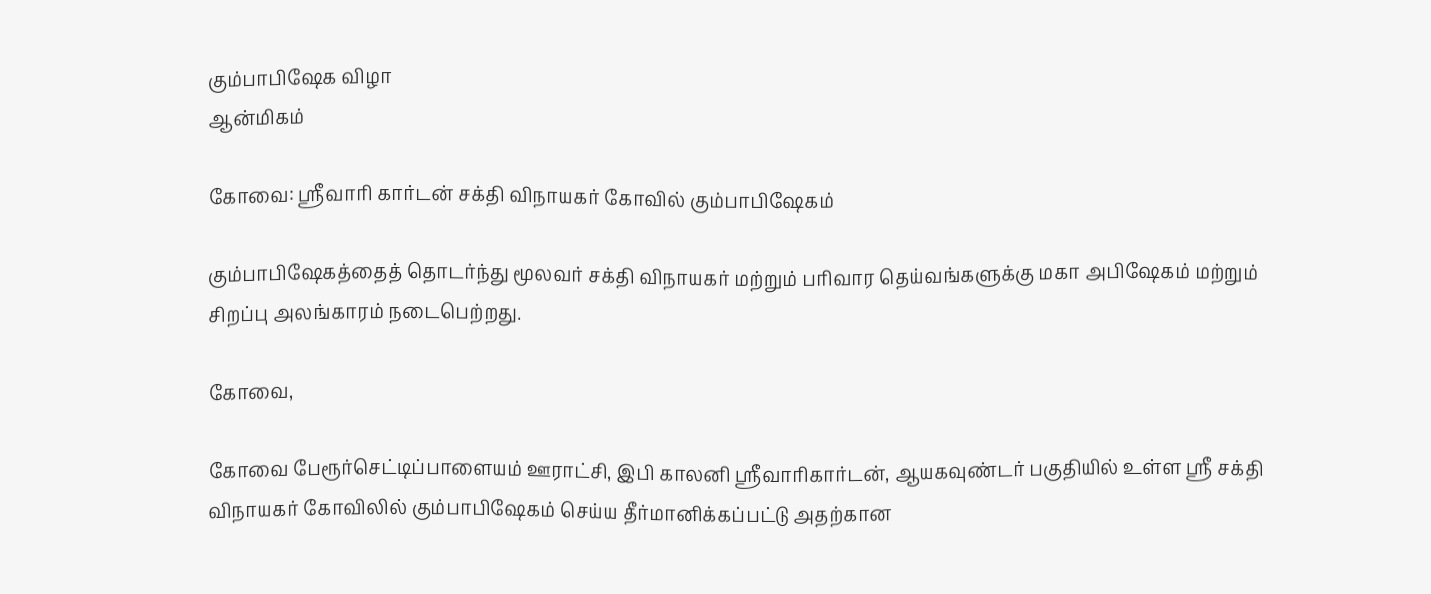கும்பாபிஷேக விழா
ஆன்மிகம்

கோவை: ஸ்ரீவாரி கார்டன் சக்தி விநாயகர் கோவில் கும்பாபிஷேகம்

கும்பாபிஷேகத்தைத் தொடர்ந்து மூலவர் சக்தி விநாயகர் மற்றும் பரிவார தெய்வங்களுக்கு மகா அபிஷேகம் மற்றும் சிறப்பு அலங்காரம் நடைபெற்றது.

கோவை,

கோவை பேரூர்செட்டிப்பாளையம் ஊராட்சி, இபி காலனி ஸ்ரீவாரிகார்டன், ஆயகவுண்டர் பகுதியில் உள்ள ஸ்ரீ சக்தி விநாயகர் கோவிலில் கும்பாபிஷேகம் செய்ய தீர்மானிக்கப்பட்டு அதற்கான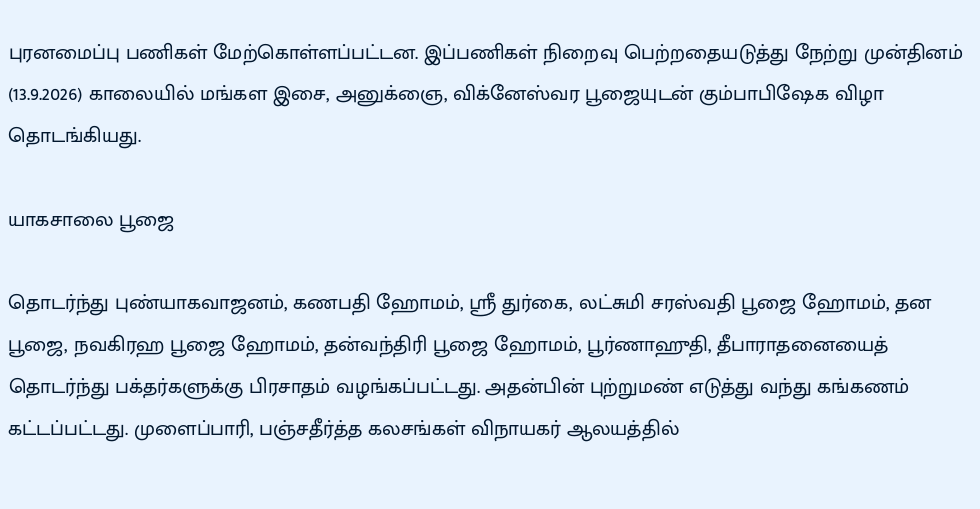புரனமைப்பு பணிகள் மேற்கொள்ளப்பட்டன. இப்பணிகள் நிறைவு பெற்றதையடுத்து நேற்று முன்தினம் (13.9.2026) காலையில் மங்கள இசை, அனுக்ஞை, விக்னேஸ்வர பூஜையுடன் கும்பாபிஷேக விழா தொடங்கியது.

யாகசாலை பூஜை

தொடர்ந்து புண்யாகவாஜனம், கணபதி ஹோமம், ஸ்ரீ துர்கை, லட்சுமி சரஸ்வதி பூஜை ஹோமம், தன பூஜை, நவகிரஹ பூஜை ஹோமம், தன்வந்திரி பூஜை ஹோமம், பூர்ணாஹுதி, தீபாராதனையைத் தொடர்ந்து பக்தர்களுக்கு பிரசாதம் வழங்கப்பட்டது. அதன்பின் புற்றுமண் எடுத்து வந்து கங்கணம் கட்டப்பட்டது. முளைப்பாரி, பஞ்சதீர்த்த கலசங்கள் விநாயகர் ஆலயத்தில்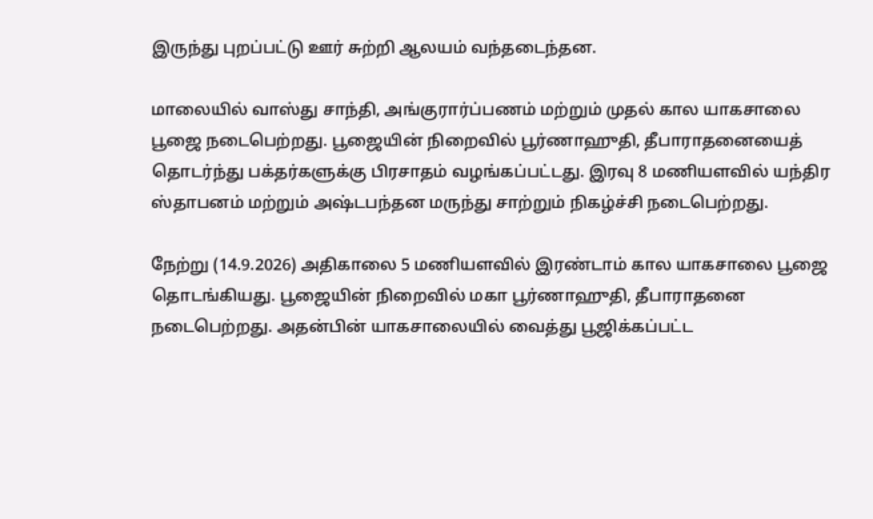இருந்து புறப்பட்டு ஊர் சுற்றி ஆலயம் வந்தடைந்தன.

மாலையில் வாஸ்து சாந்தி, அங்குரார்ப்பணம் மற்றும் முதல் கால யாகசாலை பூஜை நடைபெற்றது. பூஜையின் நிறைவில் பூர்ணாஹுதி, தீபாராதனையைத் தொடர்ந்து பக்தர்களுக்கு பிரசாதம் வழங்கப்பட்டது. இரவு 8 மணியளவில் யந்திர ஸ்தாபனம் மற்றும் அஷ்டபந்தன மருந்து சாற்றும் நிகழ்ச்சி நடைபெற்றது.

நேற்று (14.9.2026) அதிகாலை 5 மணியளவில் இரண்டாம் கால யாகசாலை பூஜை தொடங்கியது. பூஜையின் நிறைவில் மகா பூர்ணாஹுதி, தீபாராதனை நடைபெற்றது. அதன்பின் யாகசாலையில் வைத்து பூஜிக்கப்பட்ட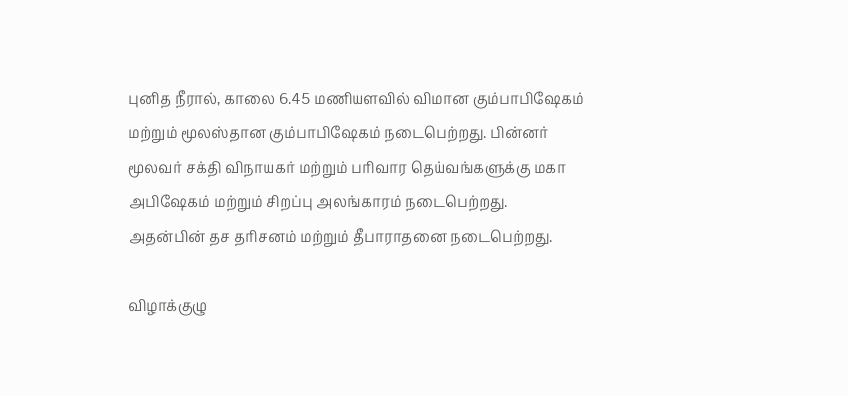புனித நீரால், காலை 6.45 மணியளவில் விமான கும்பாபிஷேகம் மற்றும் மூலஸ்தான கும்பாபிஷேகம் நடைபெற்றது. பின்னர் மூலவர் சக்தி விநாயகர் மற்றும் பரிவார தெய்வங்களுக்கு மகா அபிஷேகம் மற்றும் சிறப்பு அலங்காரம் நடைபெற்றது. அதன்பின் தச தரிசனம் மற்றும் தீபாராதனை நடைபெற்றது.

விழாக்குழு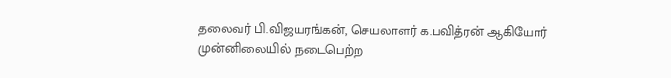தலைவர் பி.விஜயரங்கன், செயலாளர் க.பவித்ரன் ஆகியோர் முன்னிலையில் நடைபெற்ற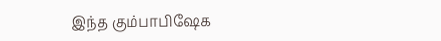இந்த கும்பாபிஷேக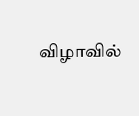விழாவில்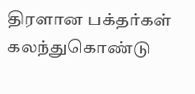திரளான பக்தர்கள் கலந்துகொண்டு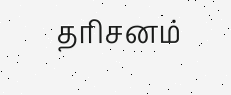தரிசனம்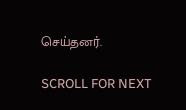செய்தனர்.

SCROLL FOR NEXT